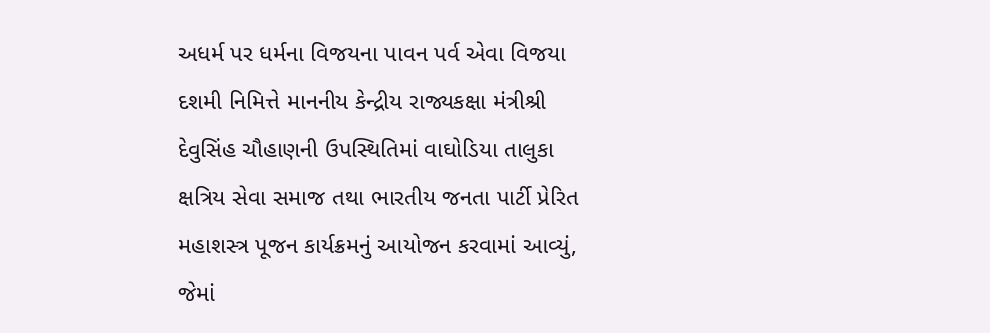અધર્મ પર ધર્મના વિજયના પાવન પર્વ એવા વિજયા દશમી નિમિત્તે માનનીય કેન્દ્રીય રાજ્યકક્ષા મંત્રીશ્રી દેવુસિંહ ચૌહાણની ઉપસ્થિતિમાં વાઘોડિયા તાલુકા ક્ષત્રિય સેવા સમાજ તથા ભારતીય જનતા પાર્ટી પ્રેરિત મહાશસ્ત્ર પૂજન કાર્યક્રમનું આયોજન કરવામાં આવ્યું, જેમાં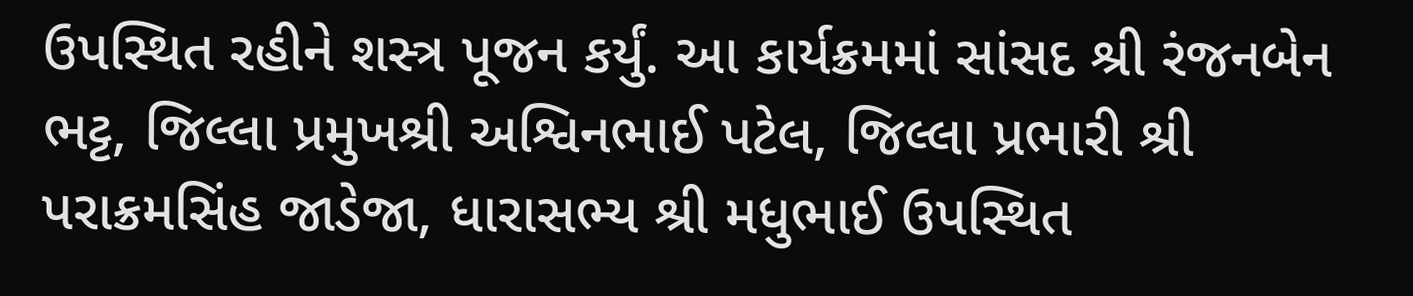ઉપસ્થિત રહીને શસ્ત્ર પૂજન કર્યું. આ કાર્યક્રમમાં સાંસદ શ્રી રંજનબેન ભટ્ટ, જિલ્લા પ્રમુખશ્રી અશ્વિનભાઈ પટેલ, જિલ્લા પ્રભારી શ્રી પરાક્રમસિંહ જાડેજા, ધારાસભ્ય શ્રી મધુભાઈ ઉપસ્થિત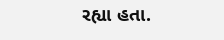રહ્યા હતા.